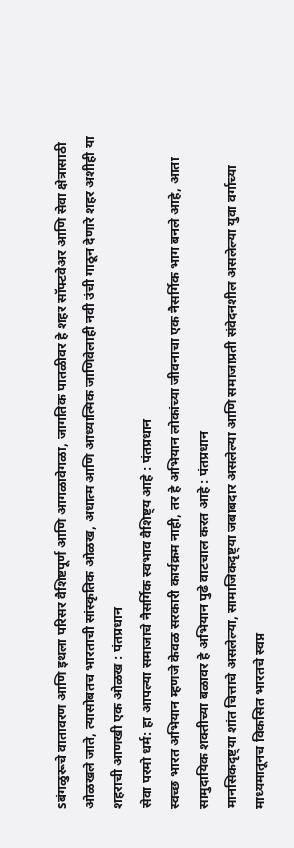sबंगळुरूचे वातावरण आणि इथला परिसर वैशिष्टपूर्ण आणि आगळावेगळा, जागतिक पातळीवर हे शहर सॉफ्टवेअर आणि सेवा क्षेत्रासाठी ओळखले जाते, त्यासोबतच भारताची सांस्कृतिक ओळख, अधात्म आणि आध्यात्मिक जाणिवेलाही नवी उंची गाठून देणारे शहर अशीही या शहराची आणखी एक ओळख : पंतप्रधान
सेवा परमो धर्म: हा आपल्या समाजाचे नैसर्गिक स्वभाव वैशिष्ट्य आहे : पंतप्रधान
स्वच्छ भारत अभियान म्हणजे केवळ सरकारी कार्यक्रम नाही, तर हे अभियान लोकांच्या जीवनाचा एक नैसर्गिक भाग बनले आहे, आता सामुदायिक शक्तीच्या बळावर हे अभियान पुढे वाटचाल करत आहे : पंतप्रधान
मानसिकदृष्ट्या शांत चित्ताचे असलेल्या, सामाजिकदृष्ट्या जबाबदार असलेल्या आणि समाजाप्रती संवेदनशील असलेल्या युवा वर्गाच्या माध्यमातूनच विकसित भारतचे स्वप्न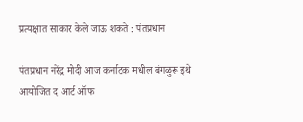प्रत्यक्षात साकार केले जाऊ शकते : पंतप्रधान

पंतप्रधान नरेंद्र मोदी आज कर्नाटक मधील बंगळुरू इथे आयोजित द आर्ट ऑफ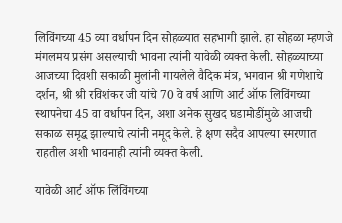लिविंगच्या 45 व्या वर्धापन दिन सोहळ्यात सहभागी झाले. हा सोहळा म्हणजे मंगलमय प्रसंग असल्याची भावना त्यांनी यावेळी व्यक्त केली. सोहळ्याच्या आजच्या दिवशी सकाळी मुलांनी गायलेले वैदिक मंत्र, भगवान श्री गणेशाचे दर्शन, श्री श्री रविशंकर जी यांचे 70 वे वर्ष आणि आर्ट ऑफ लिविंगच्या स्थापनेचा 45 वा वर्धापन दिन, अशा अनेक सुखद घडामोडींमुळे आजची सकाळ समृद्ध झाल्याचे त्यांनी नमूद केले. हे क्षण सदैव आपल्या स्मरणात राहतील अशी भावनाही त्यांनी व्यक्त केली.

यावेळी आर्ट ऑफ लिंविंगच्या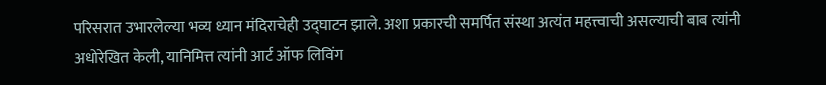परिसरात उभारलेल्या भव्य ध्यान मंदिराचेही उद्घाटन झाले. अशा प्रकारची समर्पित संस्था अत्यंत महत्त्वाची असल्याची बाब त्यांनी अधोरेखित केली, यानिमित्त त्यांनी आर्ट ऑफ लिविंग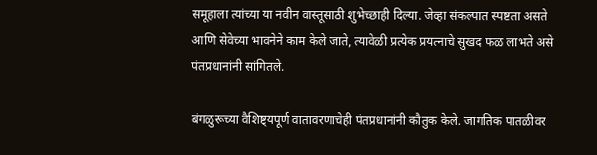समूहाला त्यांच्या या नवीन वास्तूसाठी शुभेच्छाही दिल्या. जेव्हा संकल्पात स्पष्टता असते आणि सेवेच्या भावनेने काम केले जाते, त्यावेळी प्रत्येक प्रयत्नाचे सुखद फळ लाभते असे पंतप्रधानांनी सांगितले.

बंगळुरूच्या वैशिष्ट्यपूर्ण वातावरणाचेही पंतप्रधानांनी कौतुक केले. जागतिक पातळीवर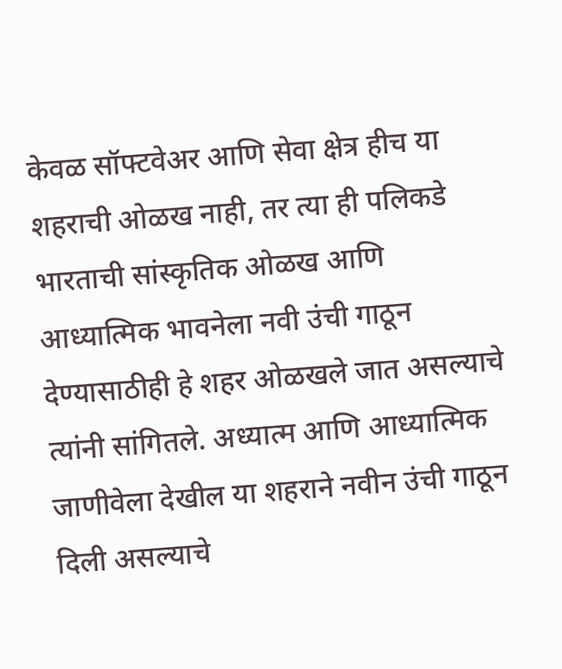केवळ सॉफ्टवेअर आणि सेवा क्षेत्र हीच या शहराची ओळख नाही, तर त्या ही पलिकडे भारताची सांस्कृतिक ओळख आणि आध्यात्मिक भावनेला नवी उंची गाठून देण्यासाठीही हे शहर ओळखले जात असल्याचे त्यांनी सांगितले. अध्यात्म आणि आध्यात्मिक जाणीवेला देखील या शहराने नवीन उंची गाठून दिली असल्याचे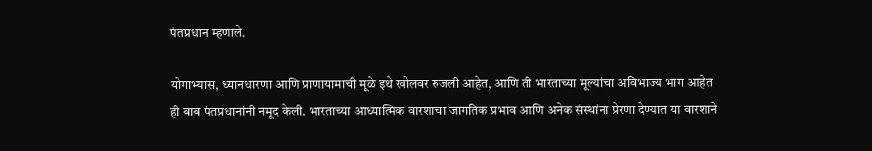पंतप्रधान म्हणाले.

योगाभ्यास, ध्यानधारणा आणि प्राणायामाची मूळे इथे खोलवर रुजली आहेत, आणि ती भारताच्या मूल्यांचा अविभाज्य भाग आहेत ही बाब पंतप्रधानांनी नमूद केली. भारताच्या आध्यात्मिक वारशाचा जागतिक प्रभाव आणि अनेक संस्थांना प्रेरणा देण्यात या वारशाने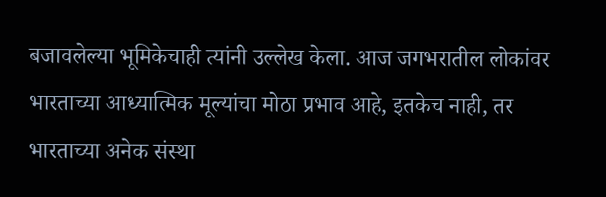बजावलेल्या भूमिकेचाही त्यांनी उल्लेख केला. आज जगभरातील लोकांवर भारताच्या आध्यात्मिक मूल्यांचा मोठा प्रभाव आहे, इतकेच नाही, तर भारताच्या अनेक संस्था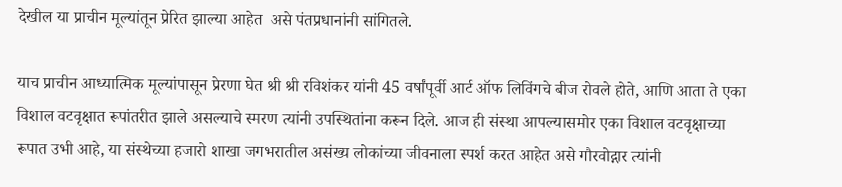देखील या प्राचीन मूल्यांतून प्रेरित झाल्या आहेत  असे पंतप्रधानांनी सांगितले.

याच प्राचीन आध्यात्मिक मूल्यांपासून प्रेरणा घेत श्री श्री रविशंकर यांनी 45 वर्षांपूर्वी आर्ट ऑफ लिविंगचे बीज रोवले होते, आणि आता ते एका विशाल वटवृक्षात रूपांतरीत झाले असल्याचे स्मरण त्यांनी उपस्थितांना करून दिले. आज ही संस्था आपल्यासमोर एका विशाल वटवृक्षाच्या रूपात उभी आहे, या संस्थेच्या हजारो शाखा जगभरातील असंख्य लोकांच्या जीवनाला स्पर्श करत आहेत असे गौरवोद्गार त्यांनी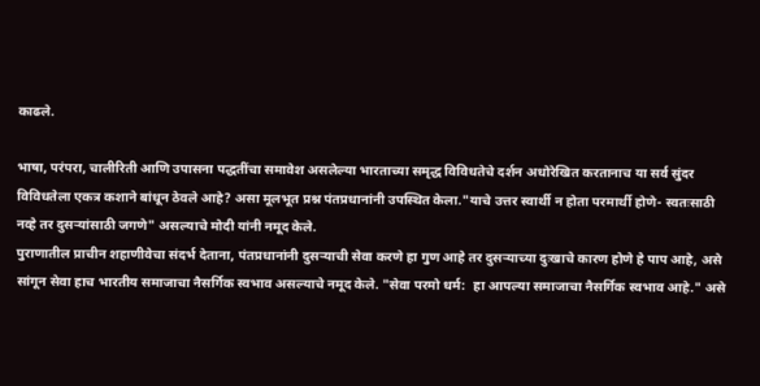काढले.

भाषा, परंपरा, चालीरिती आणि उपासना पद्धतींचा समावेश असलेल्या भारताच्या समृद्ध विविधतेचे दर्शन अधोरेखित करतानाच या सर्व सुंदर विविधतेला एकत्र कशाने बांधून ठेवले आहे? असा मूलभूत प्रश्न पंतप्रधानांनी उपस्थित केला."याचे उत्तर स्वार्थी न होता परमार्थी होणे- स्वतःसाठी नव्हे तर दुसऱ्यांसाठी जगणे" असल्याचे मोदी यांनी नमूद केले.
पुराणातील प्राचीन शहाणीवेचा संदर्भ देताना, पंतप्रधानांनी दुसऱ्याची सेवा करणे हा गुण आहे तर दुसऱ्याच्या दुःखाचे कारण होणे हे पाप आहे, असे सांगून सेवा हाच भारतीय समाजाचा नैसर्गिक स्वभाव असल्याचे नमूद केले. "सेवा परमो धर्म:  हा आपल्या समाजाचा नैसर्गिक स्वभाव आहे." असे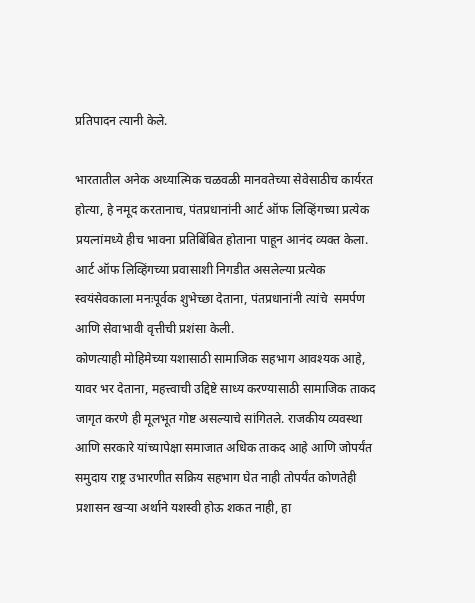प्रतिपादन त्यानी केले.

भारतातील अनेक अध्यात्मिक चळवळी मानवतेच्या सेवेसाठीच कार्यरत होत्या, हे नमूद करतानाच, पंतप्रधानांनी आर्ट ऑफ लिव्हिंगच्या प्रत्येक प्रयत्नांमध्ये हीच भावना प्रतिबिंबित होताना पाहून आनंद व्यक्त केला. आर्ट ऑफ लिव्हिंगच्या प्रवासाशी निगडीत असलेल्या प्रत्येक स्वयंसेवकाला मनःपूर्वक शुभेच्छा देताना, पंतप्रधानांनी त्यांचे  समर्पण आणि सेवाभावी वृत्तीची प्रशंसा केली.
कोणत्याही मोहिमेच्या यशासाठी सामाजिक सहभाग आवश्यक आहे, यावर भर देताना, महत्त्वाची उद्दिष्टे साध्य करण्यासाठी सामाजिक ताकद जागृत करणे ही मूलभूत गोष्ट असल्याचे सांगितले. राजकीय व्यवस्था आणि सरकारे यांच्यापेक्षा समाजात अधिक ताकद आहे आणि जोपर्यंत समुदाय राष्ट्र उभारणीत सक्रिय सहभाग घेत नाही तोपर्यंत कोणतेही प्रशासन खऱ्या अर्थाने यशस्वी होऊ शकत नाही, हा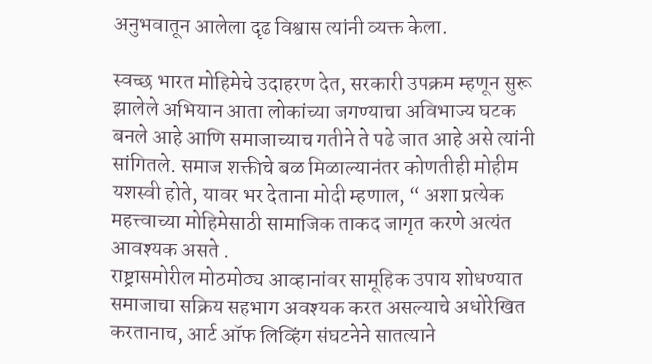अनुभवातून आलेला दृढ विश्वास त्यांनी व्यक्त केला.

स्वच्छ भारत मोहिमेचे उदाहरण देत, सरकारी उपक्रम म्हणून सुरू झालेले अभियान आता लोकांच्या जगण्याचा अविभाज्य घटक बनले आहे आणि समाजाच्याच गतीने ते पढे जात आहे असे त्यांनी सांगितले. समाज शक्तीचे बळ मिळाल्यानंतर कोणतीही मोहीम यशस्वी होते, यावर भर देताना मोदी म्हणाल, “ अशा प्रत्येक महत्त्वाच्या मोहिमेसाठी सामाजिक ताकद जागृत करणे अत्यंत आवश्यक असते .
राष्ट्रासमोरील मोठमोठ्य आव्हानांवर सामूहिक उपाय शोधण्यात समाजाचा सक्रिय सहभाग अवश्यक करत असल्याचे अधोरेखित करतानाच, आर्ट ऑफ लिव्हिंग संघटनेने सातत्याने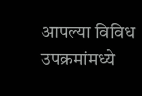आपल्या विविध उपक्रमांमध्ये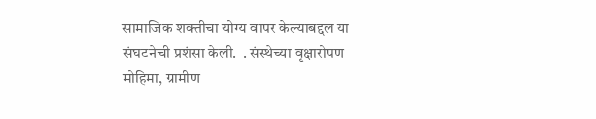सामाजिक शक्तीचा योग्य वापर केल्याबद्दल या संघटनेची प्रशंसा केली.  . संस्थेच्या वृक्षारोपण मोहिमा, ग्रामीण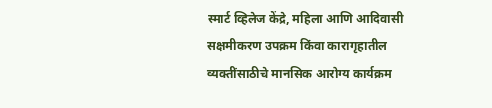स्मार्ट व्हिलेज केंद्रे, महिला आणि आदिवासी सक्षमीकरण उपक्रम किंवा कारागृहातील व्यक्तींसाठीचे मानसिक आरोग्य कार्यक्रम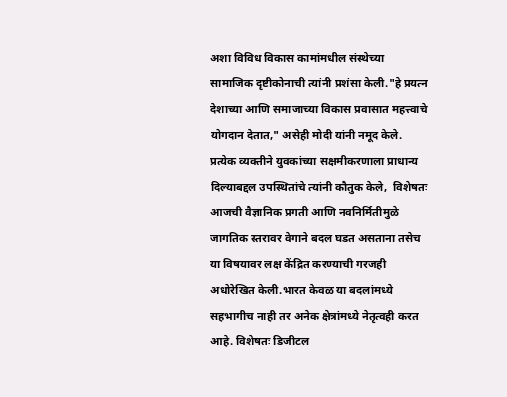अशा विविध विकास कामांमधील संस्थेच्या सामाजिक दृष्टीकोनाची त्यांनी प्रशंसा केली."हे प्रयत्न देशाच्या आणि समाजाच्या विकास प्रवासात महत्त्वाचे योगदान देतात," असेही मोदी यांनी नमूद केले.
प्रत्येक व्यक्तीने युवकांच्या सक्षमीकरणाला प्राधान्य दिल्याबद्दल उपस्थितांचे त्यांनी कौतुक केले,  विशेषतः आजची वैज्ञानिक प्रगती आणि नवनिर्मितीमुळे जागतिक स्तरावर वेगाने बदल घडत असताना तसेच या विषयावर लक्ष केंद्रित करण्याची गरजही अधोरेखित केली.भारत केवळ या बदलांमध्ये सहभागीच नाही तर अनेक क्षेत्रांमध्ये नेतृत्वही करत आहे. विशेषतः डिजीटल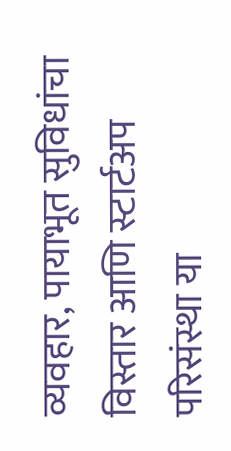व्यवहार, पायाभूत सुविधांचा विस्तार आणि स्टार्टअप परिसंस्था या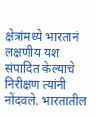क्षेत्रांमध्ये भारतानं लक्षणीय यश संपादित केल्याचे निरीक्षण त्यांनी नोंदवले. भारतातील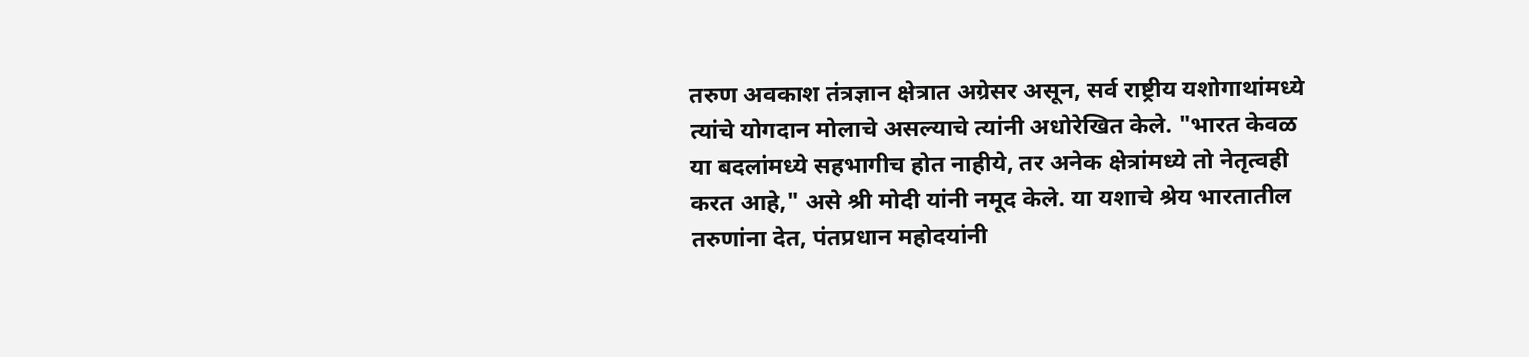तरुण अवकाश तंत्रज्ञान क्षेत्रात अग्रेसर असून, सर्व राष्ट्रीय यशोगाथांमध्ये त्यांचे योगदान मोलाचे असल्याचे त्यांनी अधोरेखित केले. "भारत केवळ या बदलांमध्ये सहभागीच होत नाहीये, तर अनेक क्षेत्रांमध्ये तो नेतृत्वही करत आहे," असे श्री मोदी यांनी नमूद केले. या यशाचे श्रेय भारतातील तरुणांना देत, पंतप्रधान महोदयांनी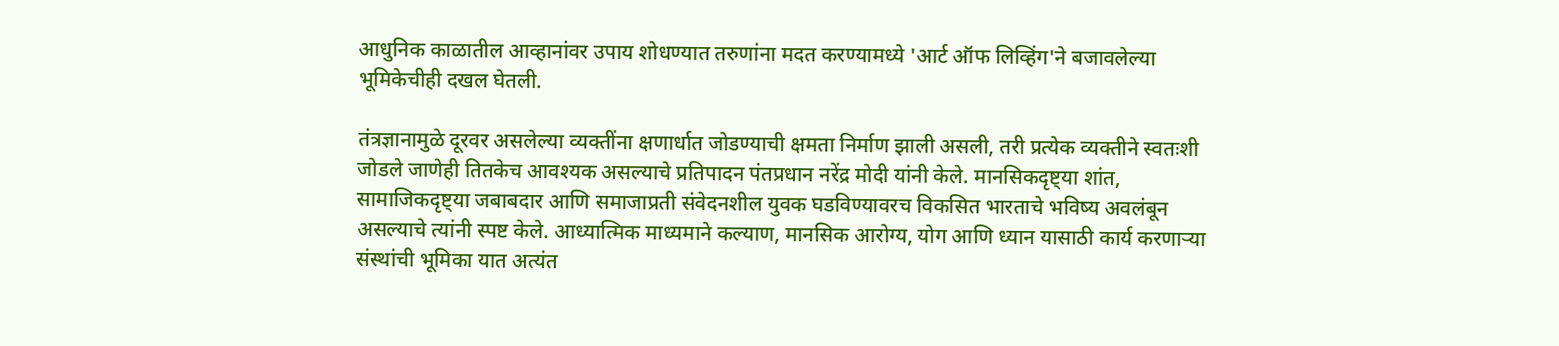आधुनिक काळातील आव्हानांवर उपाय शोधण्यात तरुणांना मदत करण्यामध्ये 'आर्ट ऑफ लिव्हिंग'ने बजावलेल्या भूमिकेचीही दखल घेतली.

तंत्रज्ञानामुळे दूरवर असलेल्या व्यक्तींना क्षणार्धात जोडण्याची क्षमता निर्माण झाली असली, तरी प्रत्येक व्यक्तीने स्वतःशी जोडले जाणेही तितकेच आवश्यक असल्याचे प्रतिपादन पंतप्रधान नरेंद्र मोदी यांनी केले. मानसिकदृष्ट्या शांत, सामाजिकदृष्ट्या जबाबदार आणि समाजाप्रती संवेदनशील युवक घडविण्यावरच विकसित भारताचे भविष्य अवलंबून असल्याचे त्यांनी स्पष्ट केले. आध्यात्मिक माध्यमाने कल्याण, मानसिक आरोग्य, योग आणि ध्यान यासाठी कार्य करणाऱ्या संस्थांची भूमिका यात अत्यंत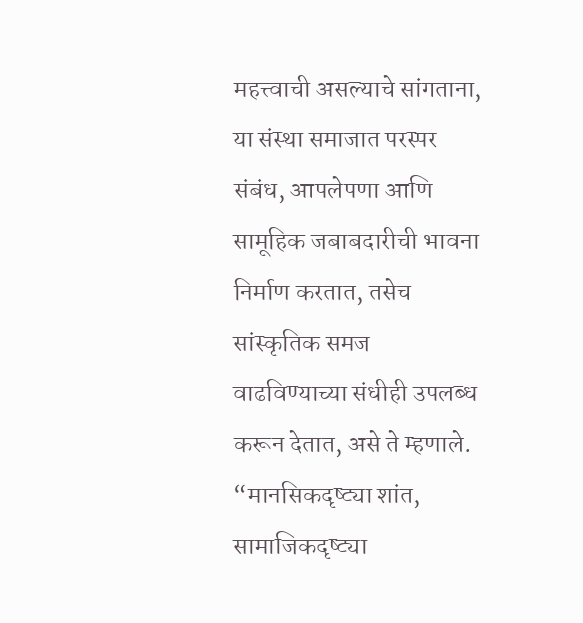महत्त्वाची असल्याचे सांगताना, या संस्था समाजात परस्पर संबंध, आपलेपणा आणि सामूहिक जबाबदारीची भावना निर्माण करतात, तसेच सांस्कृतिक समज वाढविण्याच्या संधीही उपलब्ध करून देतात, असे ते म्हणाले. “मानसिकदृष्ट्या शांत, सामाजिकदृष्ट्या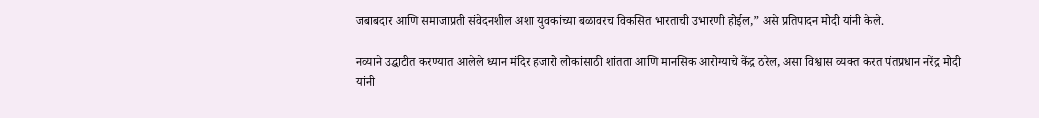जबाबदार आणि समाजाप्रती संवेदनशील अशा युवकांच्या बळावरच विकसित भारताची उभारणी होईल,” असे प्रतिपादन मोदी यांनी केले.

नव्याने उद्घाटीत करण्यात आलेले ध्यान मंदिर हजारो लोकांसाठी शांतता आणि मानसिक आरोग्याचे केंद्र ठरेल, असा विश्वास व्यक्त करत पंतप्रधान नरेंद्र मोदी यांनी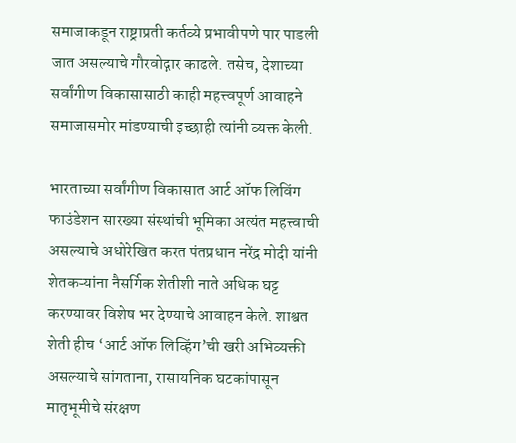समाजाकडून राष्ट्राप्रती कर्तव्ये प्रभावीपणे पार पाडली जात असल्याचे गौरवोद्गार काढले. तसेच, देशाच्या सर्वांगीण विकासासाठी काही महत्त्वपूर्ण आवाहने समाजासमोर मांडण्याची इच्छाही त्यांनी व्यक्त केली.

भारताच्या सर्वांगीण विकासात आर्ट ऑफ लिविंग फाउंडेशन सारख्या संस्थांची भूमिका अत्यंत महत्त्वाची असल्याचे अधोरेखित करत पंतप्रधान नरेंद्र मोदी यांनी शेतकऱ्यांना नैसर्गिक शेतीशी नाते अधिक घट्ट करण्यावर विशेष भर देण्याचे आवाहन केले. शाश्वत शेती हीच ‘आर्ट ऑफ लिव्हिंग’ची खरी अभिव्यक्ती असल्याचे सांगताना, रासायनिक घटकांपासून मातृभूमीचे संरक्षण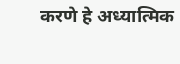करणे हे अध्यात्मिक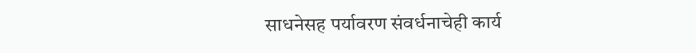साधनेसह पर्यावरण संवर्धनाचेही कार्य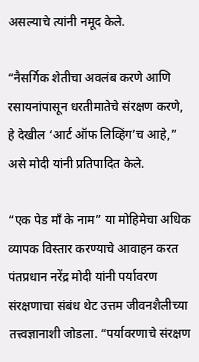असल्याचे त्यांनी नमूद केले.

“नैसर्गिक शेतीचा अवलंब करणे आणि रसायनांपासून धरतीमातेचे संरक्षण करणे, हे देखील ‘आर्ट ऑफ लिव्हिंग’च आहे,” असे मोदी यांनी प्रतिपादित केले.

“एक पेड माँ के नाम” या मोहिमेचा अधिक व्यापक विस्तार करण्याचे आवाहन करत पंतप्रधान नरेंद्र मोदी यांनी पर्यावरण संरक्षणाचा संबंध थेट उत्तम जीवनशैलीच्या तत्त्वज्ञानाशी जोडला. “पर्यावरणाचे संरक्षण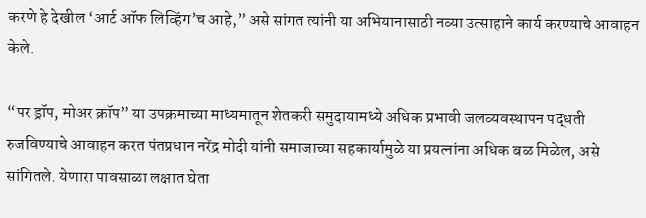करणे हे देखील ‘आर्ट ऑफ लिव्हिंग’च आहे,” असे सांगत त्यांनी या अभियानासाठी नव्या उत्साहाने कार्य करण्याचे आवाहन केले.

“पर ड्रॉप, मोअर क्रॉप” या उपक्रमाच्या माध्यमातून शेतकरी समुदायामध्ये अधिक प्रभावी जलव्यवस्थापन पद्धती रुजविण्याचे आवाहन करत पंतप्रधान नरेंद्र मोदी यांनी समाजाच्या सहकार्यामुळे या प्रयत्नांना अधिक बळ मिळेल, असे सांगितले. येणारा पावसाळा लक्षात घेता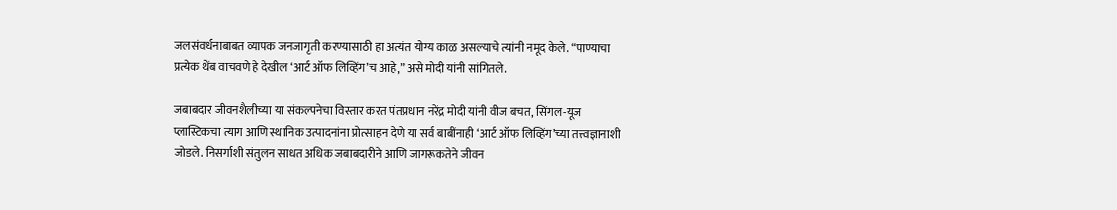जलसंवर्धनाबाबत व्यापक जनजागृती करण्यासाठी हा अत्यंत योग्य काळ असल्याचे त्यांनी नमूद केले. “पाण्याचा प्रत्येक थेंब वाचवणे हे देखील ‘आर्ट ऑफ लिव्हिंग’च आहे,” असे मोदी यांनी सांगितले.

जबाबदार जीवनशैलीच्या या संकल्पनेचा विस्तार करत पंतप्रधान नरेंद्र मोदी यांनी वीज बचत, सिंगल-यूज प्लास्टिकचा त्याग आणि स्थानिक उत्पादनांना प्रोत्साहन देणे या सर्व बाबींनाही ‘आर्ट ऑफ लिव्हिंग’च्या तत्त्वज्ञानाशी जोडले. निसर्गाशी संतुलन साधत अधिक जबाबदारीने आणि जागरूकतेने जीवन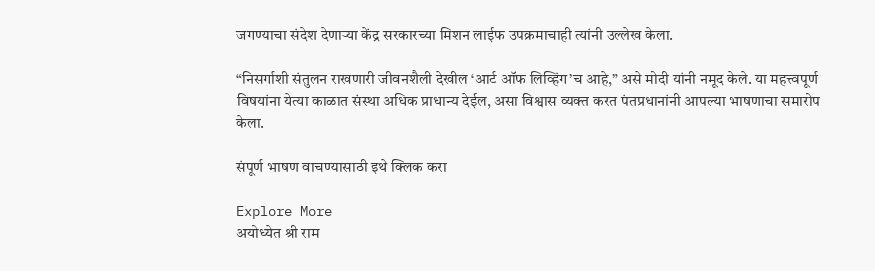जगण्याचा संदेश देणाऱ्या केंद्र सरकारच्या मिशन लाईफ उपक्रमाचाही त्यांनी उल्लेख केला.

“निसर्गाशी संतुलन राखणारी जीवनशैली देखील ‘आर्ट ऑफ लिव्हिंग’च आहे,” असे मोदी यांनी नमूद केले. या महत्त्वपूर्ण विषयांना येत्या काळात संस्था अधिक प्राधान्य देईल, असा विश्वास व्यक्त करत पंतप्रधानांनी आपल्या भाषणाचा समारोप केला.

संपूर्ण भाषण वाचण्यासाठी इथे क्लिक करा

Explore More
अयोध्येत श्री राम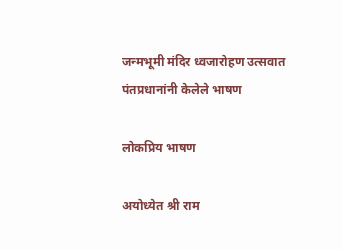जन्मभूमी मंदिर ध्वजारोहण उत्सवात पंतप्रधानांनी केलेले भाषण

लोकप्रिय भाषण

अयोध्येत श्री राम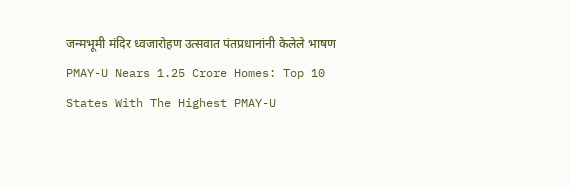जन्मभूमी मंदिर ध्वजारोहण उत्सवात पंतप्रधानांनी केलेले भाषण
PMAY-U Nears 1.25 Crore Homes: Top 10 States With The Highest PMAY-U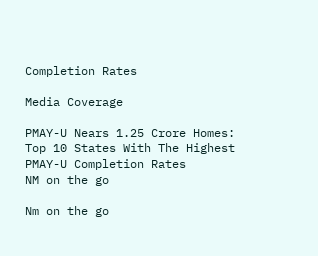Completion Rates

Media Coverage

PMAY-U Nears 1.25 Crore Homes: Top 10 States With The Highest PMAY-U Completion Rates
NM on the go

Nm on the go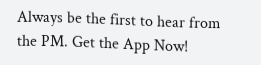Always be the first to hear from the PM. Get the App Now!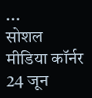...
सोशल मीडिया कॉर्नर 24 जून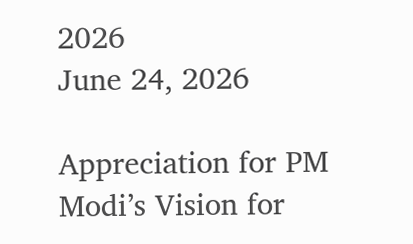2026
June 24, 2026

Appreciation for PM Modi’s Vision for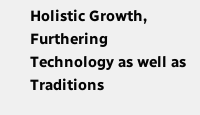Holistic Growth, Furthering Technology as well as Traditions